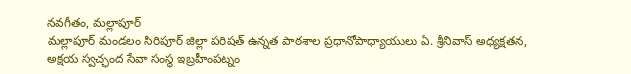నవగీతం, మల్లాపూర్
మల్లాపూర్ మండలం సిరిపూర్ జిల్లా పరిషత్ ఉన్నత పాఠశాల ప్రధానోపాధ్యాయులు ఏ. శ్రీనివాస్ అధ్యక్షతన, అక్షయ స్వచ్ఛంద సేవా సంస్థ ఇబ్రహీంపట్నం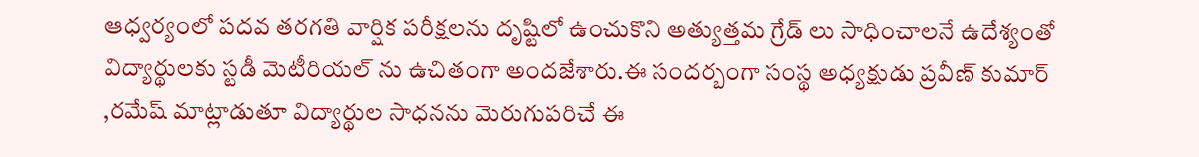ఆధ్వర్యంలో పదవ తరగతి వార్షిక పరీక్షలను దృష్టిలో ఉంచుకొని అత్యుత్తమ గ్రేడ్ లు సాధించాలనే ఉదేశ్యంతో విద్యార్థులకు స్టడీ మెటీరియల్ ను ఉచితంగా అందజేశారు.ఈ సందర్బంగా సంస్థ అధ్యక్షుడు ప్రవీణ్ కుమార్ ,రమేష్ మాట్లాడుతూ విద్యార్థుల సాధనను మెరుగుపరిచే ఈ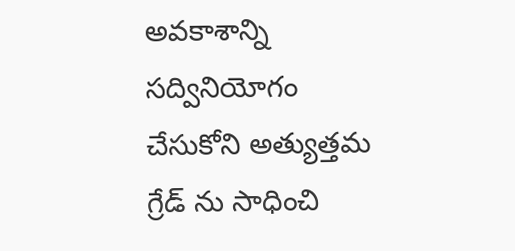అవకాశాన్ని సద్వినియోగం చేసుకోని అత్యుత్తమ గ్రేడ్ ను సాధించి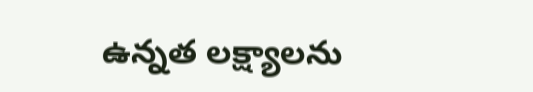ఉన్నత లక్ష్యాలను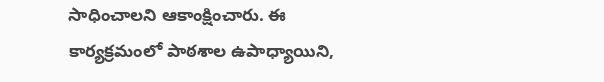సాధించాలని ఆకాంక్షించారు. ఈ కార్యక్రమంలో పాఠశాల ఉపాధ్యాయిని,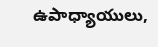ఉపాధ్యాయులు,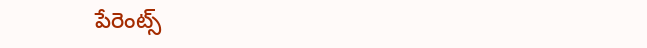పేరెంట్స్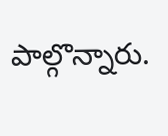పాల్గొన్నారు.